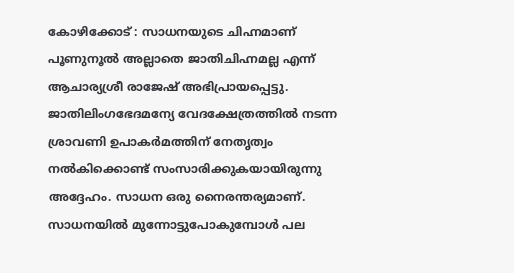കോഴിക്കോട് : സാധനയുടെ ചിഹ്നമാണ് പൂണുനൂൽ അല്ലാതെ ജാതിചിഹ്നമല്ല എന്ന് ആചാര്യശ്രീ രാജേഷ് അഭിപ്രായപ്പെട്ടു. ജാതിലിംഗഭേദമന്യേ വേദക്ഷേത്രത്തിൽ നടന്ന ശ്രാവണി ഉപാകർമത്തിന് നേതൃത്വം നൽകിക്കൊണ്ട് സംസാരിക്കുകയായിരുന്നു അദ്ദേഹം. സാധന ഒരു നൈരന്തര്യമാണ്. സാധനയിൽ മുന്നോട്ടുപോകുമ്പോൾ പല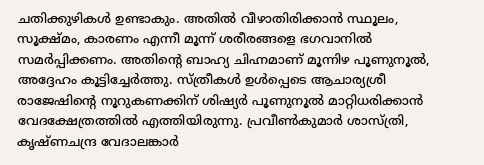ചതിക്കുഴികൾ ഉണ്ടാകും. അതിൽ വീഴാതിരിക്കാൻ സ്ഥൂലം, സൂക്ഷ്മം, കാരണം എന്നീ മൂന്ന് ശരീരങ്ങളെ ഭഗവാനിൽ സമർപ്പിക്കണം. അതിന്റെ ബാഹ്യ ചിഹ്നമാണ് മൂന്നിഴ പൂണുനൂൽ, അദ്ദേഹം കൂട്ടിച്ചേർത്തു. സ്ത്രീകൾ ഉൾപ്പെടെ ആചാര്യശ്രീ രാജേഷിന്റെ നൂറുകണക്കിന് ശിഷ്യർ പൂണുനൂൽ മാറ്റിധരിക്കാൻ വേദക്ഷേത്രത്തിൽ എത്തിയിരുന്നു. പ്രവീൺകുമാർ ശാസ്ത്രി, കൃഷ്ണചന്ദ്ര വേദാലങ്കാർ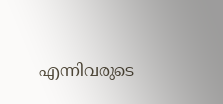എന്നിവരുടെ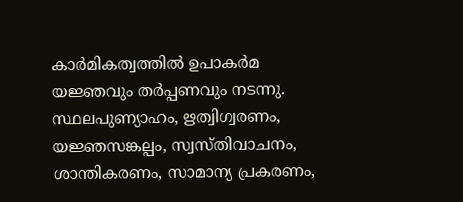കാർമികത്വത്തിൽ ഉപാകർമ യജ്ഞവും തർപ്പണവും നടന്നു. സ്ഥലപുണ്യാഹം, ഋത്വിഗ്വരണം, യജ്ഞസങ്കല്പം, സ്വസ്തിവാചനം, ശാന്തികരണം, സാമാന്യ പ്രകരണം,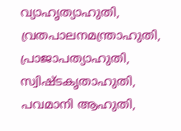വ്യാഹൃത്യാഹുതി, വ്രതപാലനമന്ത്രാഹുതി, പ്രാജാപത്യാഹുതി, സ്വിഷ്ടകൃതാഹുതി, പവമാനി ആഹുതി,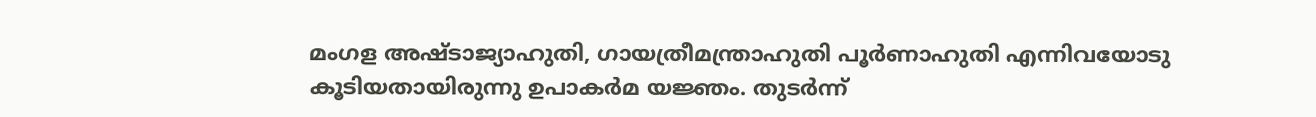മംഗള അഷ്ടാജ്യാഹുതി, ഗായത്രീമന്ത്രാഹുതി പൂർണാഹുതി എന്നിവയോടു കൂടിയതായിരുന്നു ഉപാകർമ യജ്ഞം. തുടർന്ന്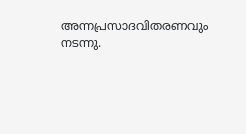അന്നപ്രസാദവിതരണവും നടന്നു.